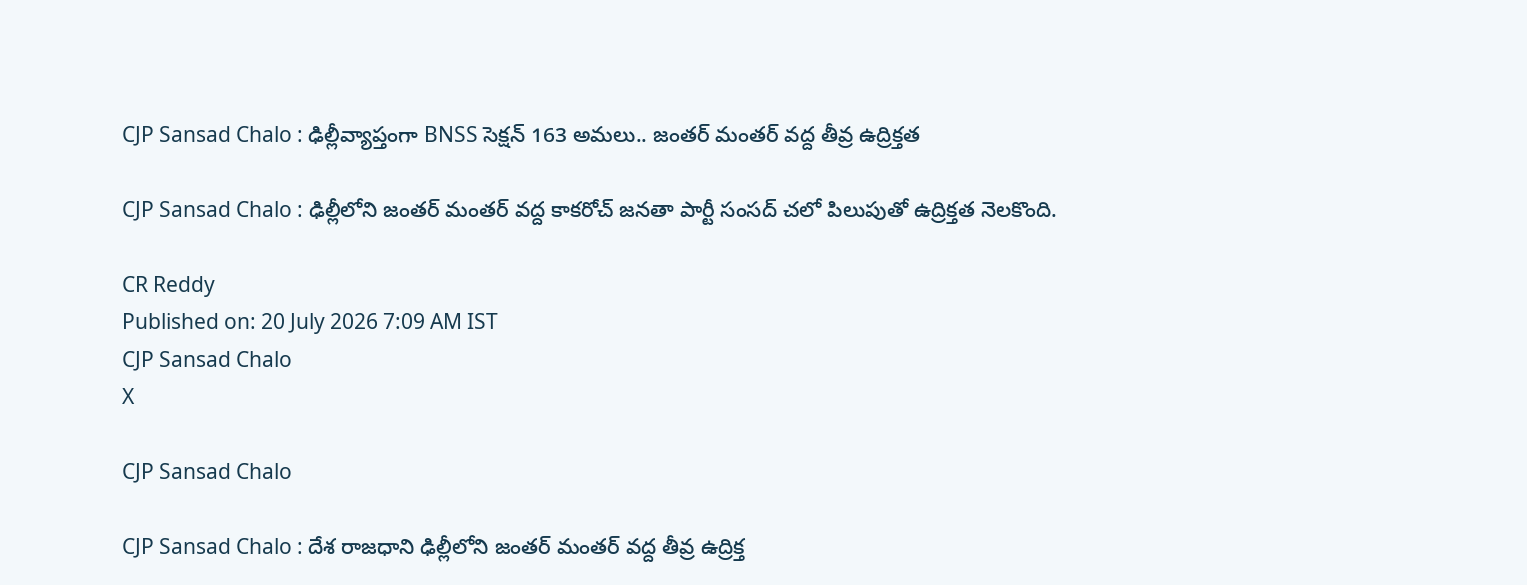CJP Sansad Chalo : ఢిల్లీవ్యాప్తంగా BNSS సెక్షన్ 163 అమలు.. జంతర్ మంతర్ వద్ద తీవ్ర ఉద్రిక్తత

CJP Sansad Chalo : ఢిల్లీలోని జంతర్ మంతర్ వద్ద కాకరోచ్ జనతా పార్టీ సంసద్ చలో పిలుపుతో ఉద్రిక్తత నెలకొంది.

CR Reddy
Published on: 20 July 2026 7:09 AM IST
CJP Sansad Chalo
X

CJP Sansad Chalo

CJP Sansad Chalo : దేశ రాజధాని ఢిల్లీలోని జంతర్ మంతర్ వద్ద తీవ్ర ఉద్రిక్త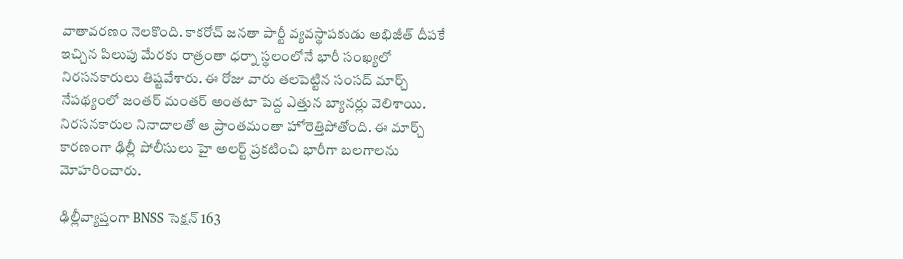వాతావరణం నెలకొంది. కాకరోచ్ జనతా పార్టీ వ్యవస్థాపకుడు అభిజీత్ దీపకే ఇచ్చిన పిలుపు మేరకు రాత్రంతా ధర్నా స్థలంలోనే భారీ సంఖ్యలో నిరసనకారులు తిష్టవేశారు. ఈ రోజు వారు తలపెట్టిన సంసద్ మార్చ్ నేపథ్యంలో జంతర్ మంతర్ అంతటా పెద్ద ఎత్తున బ్యానర్లు వెలిశాయి. నిరసనకారుల నినాదాలతో ఆ ప్రాంతమంతా హోరెత్తిపోతోంది. ఈ మార్చ్ కారణంగా ఢిల్లీ పోలీసులు హై అలర్ట్ ప్రకటించి భారీగా బలగాలను మోహరించారు.

ఢిల్లీవ్యాప్తంగా BNSS సెక్షన్ 163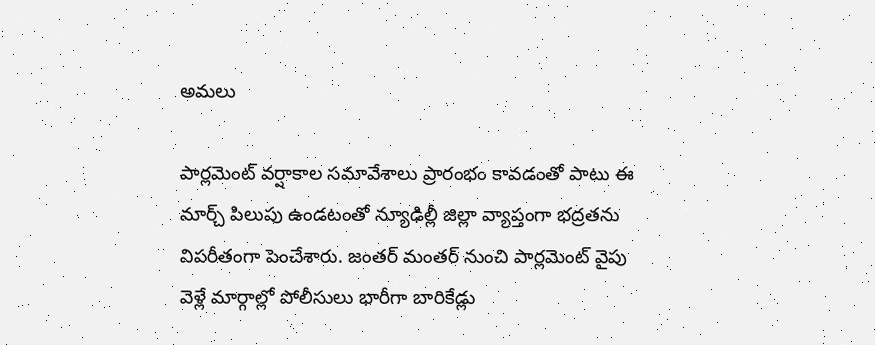అమలు

పార్లమెంట్ వర్షాకాల సమావేశాలు ప్రారంభం కావడంతో పాటు ఈ మార్చ్ పిలుపు ఉండటంతో న్యూఢిల్లీ జిల్లా వ్యాప్తంగా భద్రతను విపరీతంగా పెంచేశారు. జంతర్ మంతర్ నుంచి పార్లమెంట్ వైపు వెళ్లే మార్గాల్లో పోలీసులు భారీగా బారికేడ్లు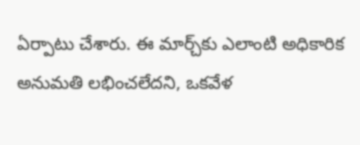ఏర్పాటు చేశారు. ఈ మార్చ్‌కు ఎలాంటి అధికారిక అనుమతి లభించలేదని, ఒకవేళ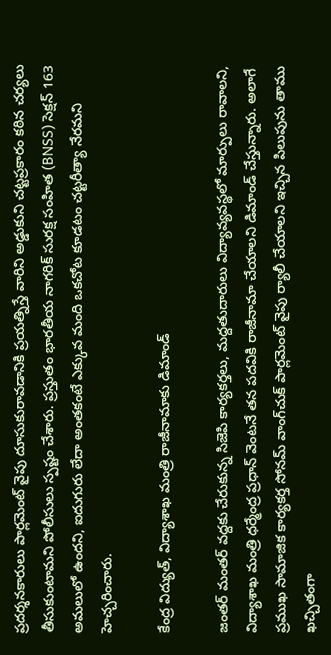ప్రదర్శనకారులు పార్లమెంట్ వైపు దూసుకురావడానికి ప్రయత్నిస్తే వారిని అడ్డుకుని చట్టప్రకారం కఠిన చర్యలు తీసుకుంటామని పోలీసులు స్పష్టం చేశారు. ప్రస్తుతం భారతీయ నాగరిక్ సురక్ష సంహిత (BNSS) సెక్షన్ 163 అమలులో ఉందని, ఐదుగురు లేదా అంతకంటే ఎక్కువ మంది ఒకచోట కూడటం చట్టరీత్యా నేరమని హెచ్చరించారు.

కేంద్ర విద్యుత్, విద్యాశాఖ మంత్రి రాజీనామాకు డిమాండ్

జంతర్ మంతర్ వద్దకు చేరుకున్న సిజెపి కార్యకర్తలు, మద్దతుదారులు విద్యావ్యవస్థలో మార్పులు రావాలని, విద్యాశాఖ మంత్రి ధర్మేంద్ర ప్రధాన్ వెంటనే తన పదవికి రాజీనామా చేయాలని డిమాండ్ చేస్తున్నారు. అలాగే ప్రముఖ సామాజిక కార్యకర్త సోనమ్ వాంగ్‌చుక్ పార్లమెంట్ వైపు ర్యాలీ చేయాలని ఇచ్చిన పిలుపును తాము ఖచ్చితంగా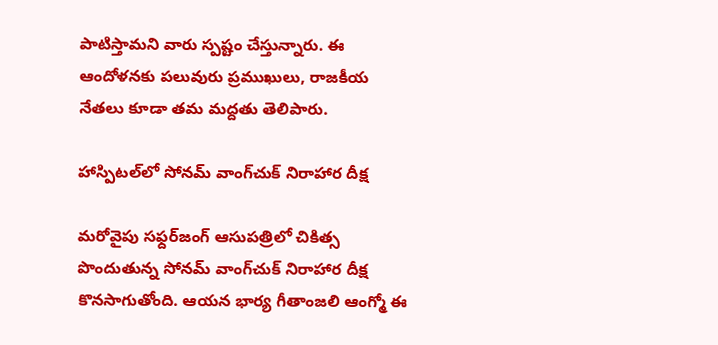పాటిస్తామని వారు స్పష్టం చేస్తున్నారు. ఈ ఆందోళనకు పలువురు ప్రముఖులు, రాజకీయ నేతలు కూడా తమ మద్దతు తెలిపారు.

హాస్పిటల్‌లో సోనమ్ వాంగ్‌చుక్ నిరాహార దీక్ష

మరోవైపు సఫ్దర్‌జంగ్ ఆసుపత్రిలో చికిత్స పొందుతున్న సోనమ్ వాంగ్‌చుక్ నిరాహార దీక్ష కొనసాగుతోంది. ఆయన భార్య గీతాంజలి ఆంగ్మో ఈ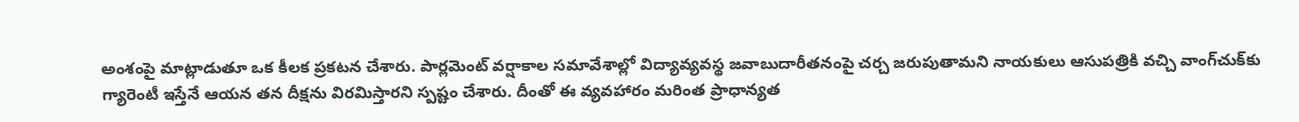అంశంపై మాట్లాడుతూ ఒక కీలక ప్రకటన చేశారు. పార్లమెంట్ వర్షాకాల సమావేశాల్లో విద్యావ్యవస్థ జవాబుదారీతనంపై చర్చ జరుపుతామని నాయకులు ఆసుపత్రికి వచ్చి వాంగ్‌చుక్‌కు గ్యారెంటీ ఇస్తేనే ఆయన తన దీక్షను విరమిస్తారని స్పష్టం చేశారు. దీంతో ఈ వ్యవహారం మరింత ప్రాధాన్యత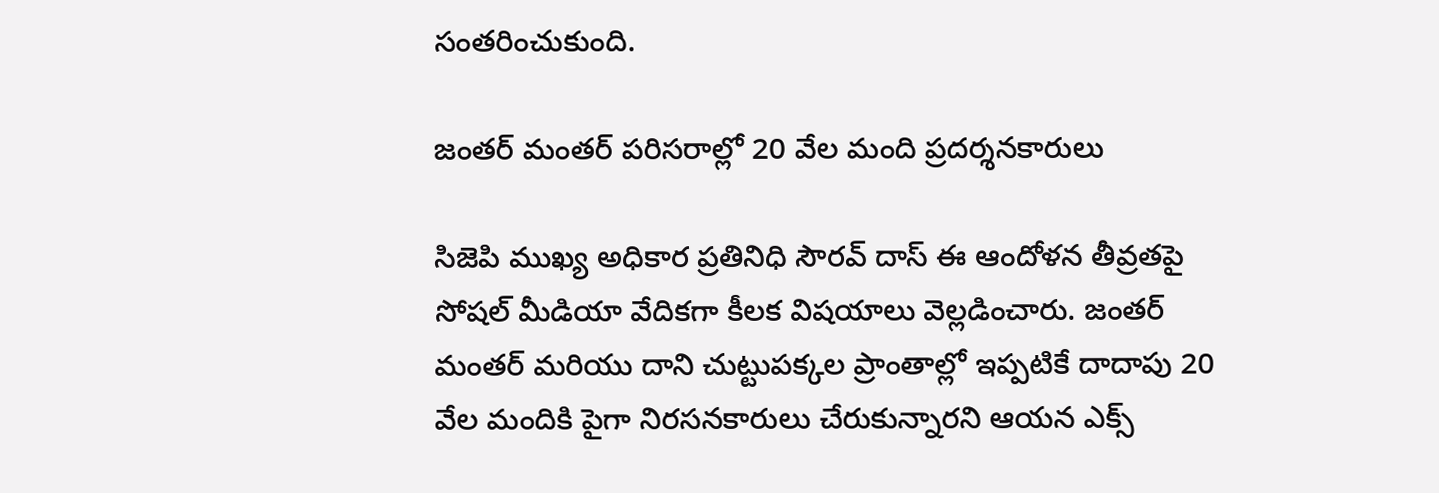సంతరించుకుంది.

జంతర్ మంతర్ పరిసరాల్లో 20 వేల మంది ప్రదర్శనకారులు

సిజెపి ముఖ్య అధికార ప్రతినిధి సౌరవ్ దాస్ ఈ ఆందోళన తీవ్రతపై సోషల్ మీడియా వేదికగా కీలక విషయాలు వెల్లడించారు. జంతర్ మంతర్ మరియు దాని చుట్టుపక్కల ప్రాంతాల్లో ఇప్పటికే దాదాపు 20 వేల మందికి పైగా నిరసనకారులు చేరుకున్నారని ఆయన ఎక్స్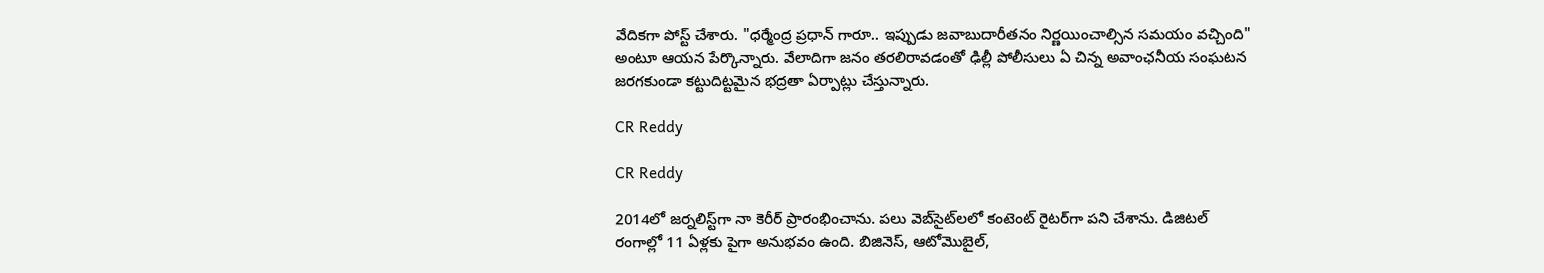వేదికగా పోస్ట్ చేశారు. "ధర్మేంద్ర ప్రధాన్ గారూ.. ఇప్పుడు జవాబుదారీతనం నిర్ణయించాల్సిన సమయం వచ్చింది" అంటూ ఆయన పేర్కొన్నారు. వేలాదిగా జనం తరలిరావడంతో ఢిల్లీ పోలీసులు ఏ చిన్న అవాంఛనీయ సంఘటన జరగకుండా కట్టుదిట్టమైన భద్రతా ఏర్పాట్లు చేస్తున్నారు.

CR Reddy

CR Reddy

2014లో జర్నలిస్ట్‌గా నా కెరీర్ ప్రారంభించాను. పలు వెబ్‌సైట్‌లలో కంటెంట్ రైటర్‌గా పని చేశాను. డిజిటల్‌ రంగాల్లో 11 ఏళ్లకు పైగా అనుభవం ఉంది. బిజినెస్, ఆటోమొబైల్,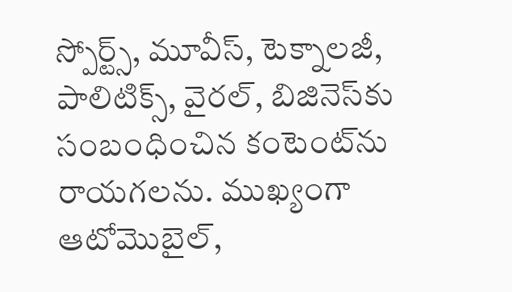స్పోర్ట్స్, మూవీస్, టెక్నాలజీ, పాలిటిక్స్, వైరల్, బిజినెస్‌కు సంబంధించిన కంటెంట్‌ను రాయగలను. ముఖ్యంగా ఆటోమొబైల్,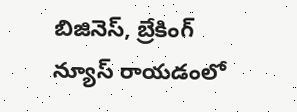బిజినెస్, బ్రేకింగ్ న్యూస్ రాయడంలో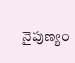నైపుణ్యం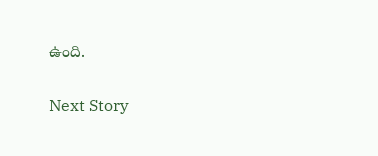ఉంది.

Next Story